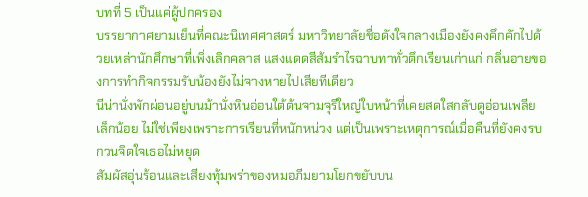บทที่ 5 เป็นแค่ผู้ปกครอง
บรรยากาศยามเย็นที่คณะนิเทศศาสตร์ มหาวิทยาลัยชื่อดังใจกลางเมืองยังคงคึกคักไปด้วยเหล่านักศึกษาที่เพิ่งเลิกคลาส แสงแดดสีส้มรำไรฉาบทาทั่วตึกเรียนเก่าแก่ กลิ่นอายของการทำกิจกรรมรับน้องยังไม่จางหายไปเสียทีเดียว
นีน่านั่งพักผ่อนอยู่บนม้านั่งหินอ่อนใต้ต้นจามจุรีใหญ่ใบหน้าที่เคยสดใสกลับดูอ่อนเพลียเล็กน้อย ไม่ใช่เพียงเพราะการเรียนที่หนักหน่วง แต่เป็นเพราะเหตุการณ์เมื่อคืนที่ยังคงรบกวนจิตใจเธอไม่หยุด
สัมผัสอุ่นร้อนและเสียงทุ้มพร่าของหมอภีมยามโยกขยับบน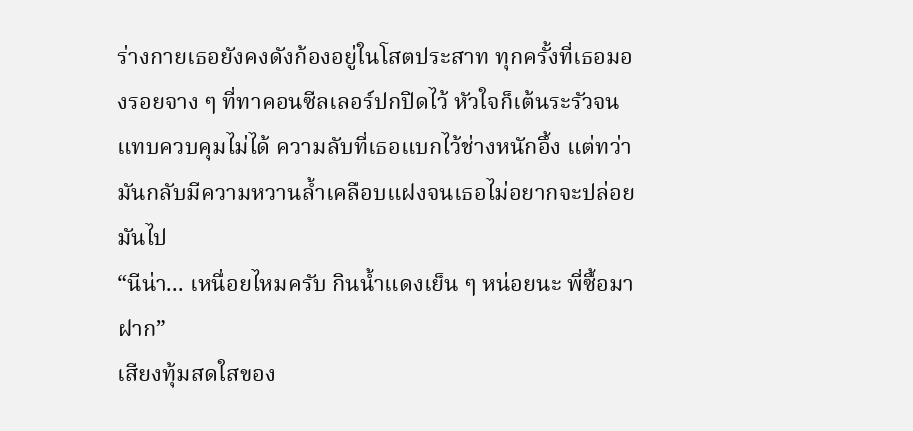ร่างกายเธอยังคงดังก้องอยู่ในโสตประสาท ทุกครั้งที่เธอมองรอยจาง ๆ ที่ทาคอนซีลเลอร์ปกปิดไว้ หัวใจก็เต้นระรัวจนแทบควบคุมไม่ได้ ความลับที่เธอแบกไว้ช่างหนักอึ้ง แต่ทว่ามันกลับมีความหวานล้ำเคลือบแฝงจนเธอไม่อยากจะปล่อยมันไป
“นีน่า... เหนื่อยไหมครับ กินน้ำแดงเย็น ๆ หน่อยนะ พี่ซื้อมาฝาก”
เสียงทุ้มสดใสของ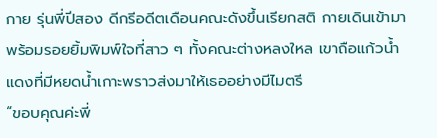กาย รุ่นพี่ปีสอง ดีกรีอดีตเดือนคณะดังขึ้นเรียกสติ กายเดินเข้ามาพร้อมรอยยิ้มพิมพ์ใจที่สาว ๆ ทั้งคณะต่างหลงใหล เขาถือแก้วน้ำแดงที่มีหยดน้ำเกาะพราวส่งมาให้เธออย่างมีไมตรี
“ขอบคุณค่ะพี่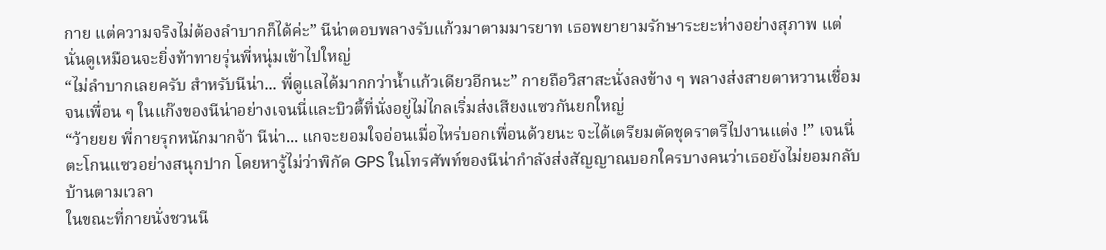กาย แต่ความจริงไม่ต้องลำบากก็ได้ค่ะ” นีน่าตอบพลางรับแก้วมาตามมารยาท เธอพยายามรักษาระยะห่างอย่างสุภาพ แต่นั่นดูเหมือนจะยิ่งท้าทายรุ่นพี่หนุ่มเข้าไปใหญ่
“ไม่ลำบากเลยครับ สำหรับนีน่า... พี่ดูแลได้มากกว่าน้ำแก้วเดียวอีกนะ” กายถือวิสาสะนั่งลงข้าง ๆ พลางส่งสายตาหวานเชื่อมจนเพื่อน ๆ ในแก๊งของนีน่าอย่างเจนนี่และบิวตี้ที่นั่งอยู่ไม่ไกลเริ่มส่งเสียงแซวกันยกใหญ่
“ว้ายยย พี่กายรุกหนักมากจ้า นีน่า... แกจะยอมใจอ่อนเมื่อไหร่บอกเพื่อนด้วยนะ จะได้เตรียมตัดชุดราตรีไปงานแต่ง !” เจนนี่ตะโกนแซวอย่างสนุกปาก โดยหารู้ไม่ว่าพิกัด GPS ในโทรศัพท์ของนีน่ากำลังส่งสัญญาณบอกใครบางคนว่าเธอยังไม่ยอมกลับบ้านตามเวลา
ในขณะที่กายนั่งชวนนี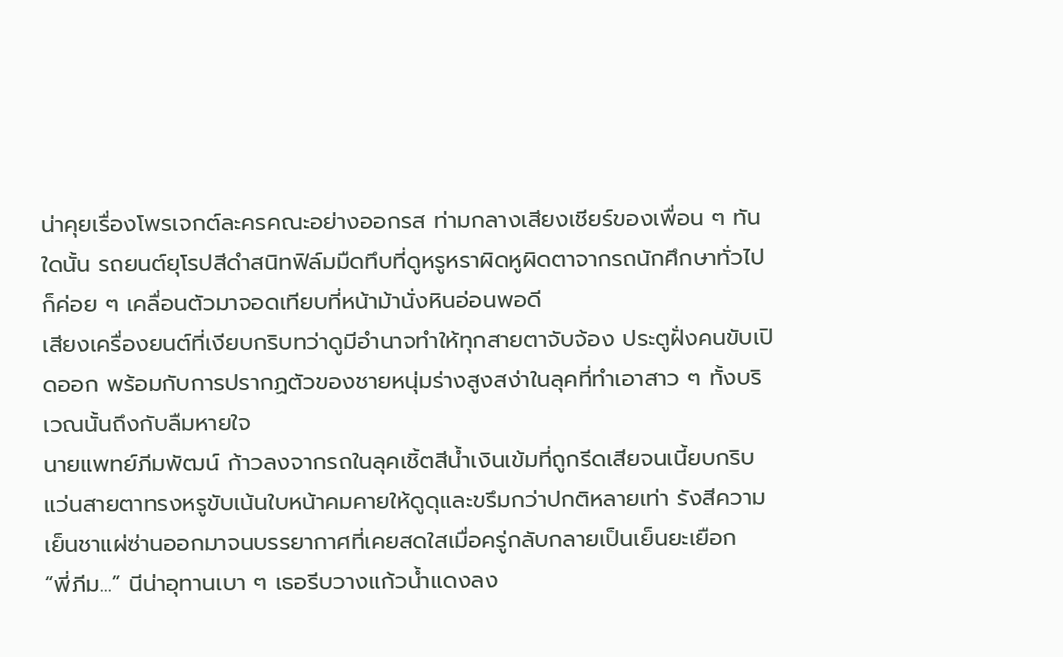น่าคุยเรื่องโพรเจกต์ละครคณะอย่างออกรส ท่ามกลางเสียงเชียร์ของเพื่อน ๆ ทันใดนั้น รถยนต์ยุโรปสีดำสนิทฟิล์มมืดทึบที่ดูหรูหราผิดหูผิดตาจากรถนักศึกษาทั่วไปก็ค่อย ๆ เคลื่อนตัวมาจอดเทียบที่หน้าม้านั่งหินอ่อนพอดี
เสียงเครื่องยนต์ที่เงียบกริบทว่าดูมีอำนาจทำให้ทุกสายตาจับจ้อง ประตูฝั่งคนขับเปิดออก พร้อมกับการปรากฏตัวของชายหนุ่มร่างสูงสง่าในลุคที่ทำเอาสาว ๆ ทั้งบริเวณนั้นถึงกับลืมหายใจ
นายแพทย์ภีมพัฒน์ ก้าวลงจากรถในลุคเชิ้ตสีน้ำเงินเข้มที่ถูกรีดเสียจนเนี้ยบกริบ แว่นสายตาทรงหรูขับเน้นใบหน้าคมคายให้ดูดุและขรึมกว่าปกติหลายเท่า รังสีความเย็นชาแผ่ซ่านออกมาจนบรรยากาศที่เคยสดใสเมื่อครู่กลับกลายเป็นเย็นยะเยือก
“พี่ภีม...” นีน่าอุทานเบา ๆ เธอรีบวางแก้วน้ำแดงลง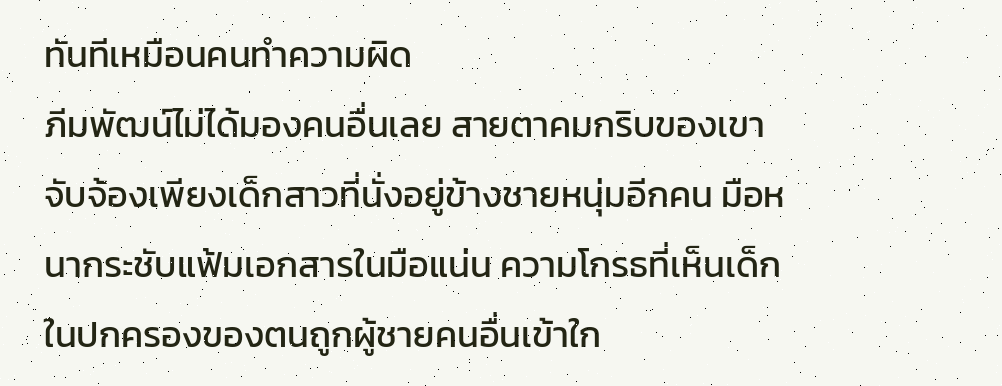ทันทีเหมือนคนทำความผิด
ภีมพัฒน์ไม่ได้มองคนอื่นเลย สายตาคมกริบของเขาจับจ้องเพียงเด็กสาวที่นั่งอยู่ข้างชายหนุ่มอีกคน มือหนากระชับแฟ้มเอกสารในมือแน่น ความโกรธที่เห็นเด็กในปกครองของตนถูกผู้ชายคนอื่นเข้าใก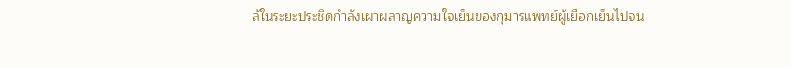ล้ในระยะประชิดกำลังเผาผลาญความใจเย็นของกุมารแพทย์ผู้เยือกเย็นไปจน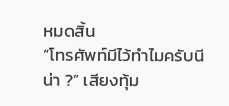หมดสิ้น
“โทรศัพท์มีไว้ทำไมครับนีน่า ?” เสียงทุ้ม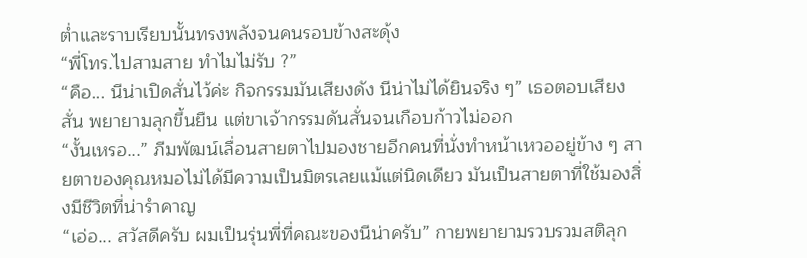ต่ำและราบเรียบนั้นทรงพลังจนคนรอบข้างสะดุ้ง
“พี่โทร.ไปสามสาย ทำไมไม่รับ ?”
“คือ... นีน่าเปิดสั่นไว้ค่ะ กิจกรรมมันเสียงดัง นีน่าไม่ได้ยินจริง ๆ” เธอตอบเสียงสั่น พยายามลุกขึ้นยืน แต่ขาเจ้ากรรมดันสั่นจนเกือบก้าวไม่ออก
“งั้นเหรอ...” ภีมพัฒน์เลื่อนสายตาไปมองชายอีกคนที่นั่งทำหน้าเหวออยู่ข้าง ๆ สายตาของคุณหมอไม่ได้มีความเป็นมิตรเลยแม้แต่นิดเดียว มันเป็นสายตาที่ใช้มองสิ่งมีชีวิตที่น่ารำคาญ
“เอ่อ... สวัสดีครับ ผมเป็นรุ่นพี่ที่คณะของนีน่าครับ” กายพยายามรวบรวมสติลุก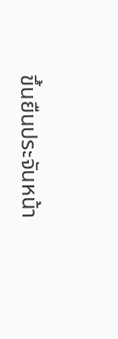ขึ้นยืนประจันหน้า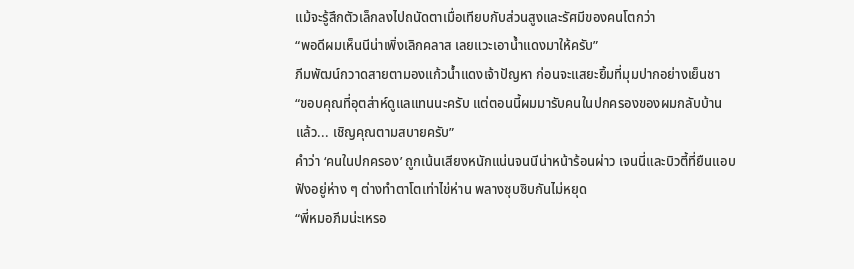แม้จะรู้สึกตัวเล็กลงไปถนัดตาเมื่อเทียบกับส่วนสูงและรัศมีของคนโตกว่า
“พอดีผมเห็นนีน่าเพิ่งเลิกคลาส เลยแวะเอาน้ำแดงมาให้ครับ”
ภีมพัฒน์กวาดสายตามองแก้วน้ำแดงเจ้าปัญหา ก่อนจะแสยะยิ้มที่มุมปากอย่างเย็นชา
“ขอบคุณที่อุตส่าห์ดูแลแทนนะครับ แต่ตอนนี้ผมมารับคนในปกครองของผมกลับบ้านแล้ว... เชิญคุณตามสบายครับ”
คำว่า ‘คนในปกครอง’ ถูกเน้นเสียงหนักแน่นจนนีน่าหน้าร้อนผ่าว เจนนี่และบิวตี้ที่ยืนแอบฟังอยู่ห่าง ๆ ต่างทำตาโตเท่าไข่ห่าน พลางซุบซิบกันไม่หยุด
“พี่หมอภีมน่ะเหรอ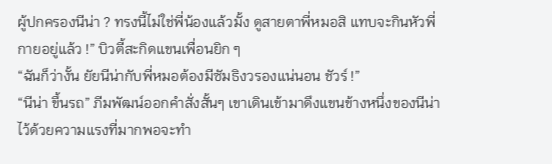ผู้ปกครองนีน่า ? ทรงนี้ไม่ใช่พี่น้องแล้วมั้ง ดูสายตาพี่หมอสิ แทบจะกินหัวพี่กายอยู่แล้ว !” บิวตี้สะกิดแขนเพื่อนยิก ๆ
“ฉันก็ว่างั้น ยัยนีน่ากับพี่หมอต้องมีซัมธิงวรองแน่นอน ชัวร์ !”
“นีน่า ขึ้นรถ” ภีมพัฒน์ออกคำสั่งสั้นๆ เขาเดินเข้ามาดึงแขนข้างหนึ่งของนีน่าไว้ด้วยความแรงที่มากพอจะทำ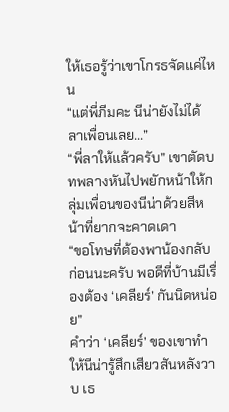ให้เธอรู้ว่าเขาโกรธจัดแค่ไหน
“แต่พี่ภีมคะ นีน่ายังไม่ได้ลาเพื่อนเลย...”
“พี่ลาให้แล้วครับ” เขาตัดบทพลางหันไปพยักหน้าให้กลุ่มเพื่อนของนีน่าด้วยสีหน้าที่ยากจะคาดเดา
“ขอโทษที่ต้องพาน้องกลับก่อนนะครับ พอดีที่บ้านมีเรื่องต้อง ‘เคลียร์’ กันนิดหน่อย”
คำว่า ‘เคลียร์’ ของเขาทำให้นีน่ารู้สึกเสียวสันหลังวาบ เธ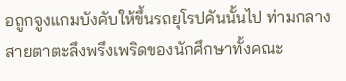อถูกจูงแกมบังคับให้ขึ้นรถยุโรปคันนั้นไป ท่ามกลางสายตาตะลึงพรึงเพริดของนักศึกษาทั้งคณะ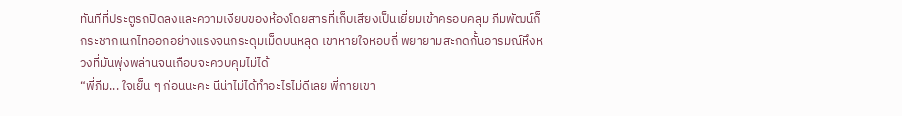ทันทีที่ประตูรถปิดลงและความเงียบของห้องโดยสารที่เก็บเสียงเป็นเยี่ยมเข้าครอบคลุม ภีมพัฒน์ก็กระชากเนกไทออกอย่างแรงจนกระดุมเม็ดบนหลุด เขาหายใจหอบถี่ พยายามสะกดกั้นอารมณ์หึงหวงที่มันพุ่งพล่านจนเกือบจะควบคุมไม่ได้
“พี่ภีม... ใจเย็น ๆ ก่อนนะคะ นีน่าไม่ได้ทำอะไรไม่ดีเลย พี่กายเขา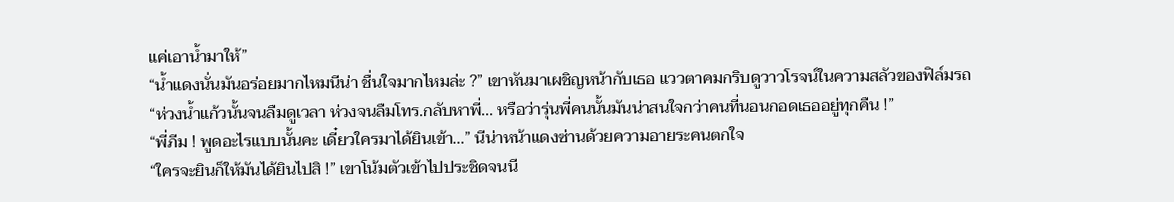แค่เอาน้ำมาให้”
“น้ำแดงนั่นมันอร่อยมากไหมนีน่า ชื่นใจมากไหมล่ะ ?” เขาหันมาเผชิญหน้ากับเธอ แววตาคมกริบดูวาวโรจน์ในความสลัวของฟิล์มรถ
“ห่วงน้ำแก้วนั้นจนลืมดูเวลา ห่วงจนลืมโทร.กลับหาพี่... หรือว่ารุ่นพี่คนนั้นมันน่าสนใจกว่าคนที่นอนกอดเธออยู่ทุกคืน !”
“พี่ภีม ! พูดอะไรแบบนั้นคะ เดี๋ยวใครมาได้ยินเข้า...” นีน่าหน้าแดงซ่านด้วยความอายระคนตกใจ
“ใครจะยินก็ให้มันได้ยินไปสิ !” เขาโน้มตัวเข้าไปประชิดจนนี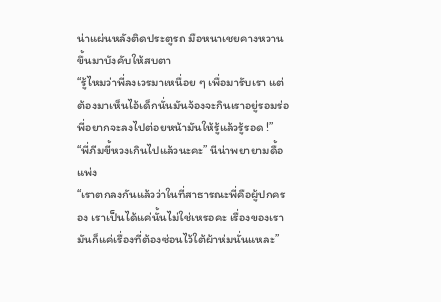น่าแผ่นหลังติดประตูรถ มือหนาเชยคางหวานขึ้นมาบังคับให้สบตา
“รู้ไหมว่าพี่ลงเวรมาเหนื่อย ๆ เพื่อมารับเรา แต่ต้องมาเห็นไอ้เด็กนั่นมันจ้องจะกินเราอยู่รอมร่อ พี่อยากจะลงไปต่อยหน้ามันให้รู้แล้วรู้รอด !”
“พี่ภีมขี้หวงเกินไปแล้วนะคะ” นีน่าพยายามดื้อแพ่ง
“เราตกลงกันแล้วว่าในที่สาธารณะพี่คือผู้ปกครอง เราเป็นได้แค่นั้นไม่ใช่เหรอคะ เรื่องของเรามันก็แค่เรื่องที่ต้องซ่อนไว้ใต้ผ้าห่มนั่นแหละ”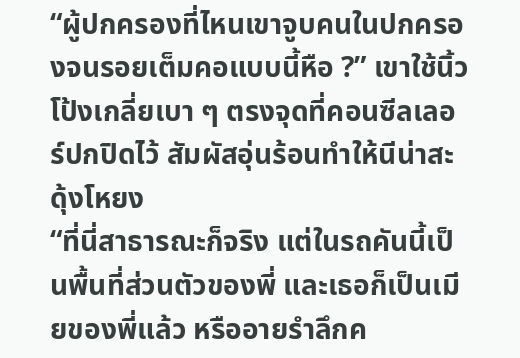“ผู้ปกครองที่ไหนเขาจูบคนในปกครองจนรอยเต็มคอแบบนี้หือ ?” เขาใช้นิ้วโป้งเกลี่ยเบา ๆ ตรงจุดที่คอนซีลเลอร์ปกปิดไว้ สัมผัสอุ่นร้อนทำให้นีน่าสะดุ้งโหยง
“ที่นี่สาธารณะก็จริง แต่ในรถคันนี้เป็นพื้นที่ส่วนตัวของพี่ และเธอก็เป็นเมียของพี่แล้ว หรืออายรำลึกค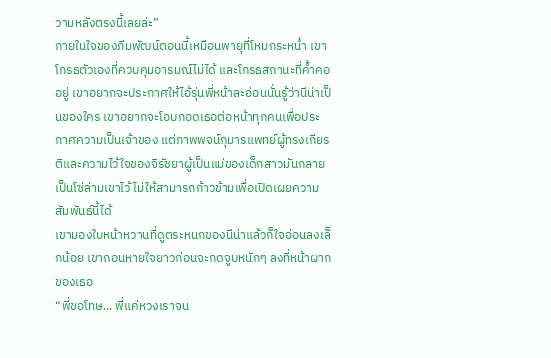วามหลังตรงนี้เลยล่ะ”
ภายในใจของภีมพัฒน์ตอนนี้เหมือนพายุที่โหมกระหน่ำ เขาโกรธตัวเองที่ควบคุมอารมณ์ไม่ได้ และโกรธสถานะที่ค้ำคออยู่ เขาอยากจะประกาศให้ไอ้รุ่นพี่หน้าละอ่อนนั่นรู้ว่านีน่าเป็นของใคร เขาอยากจะโอบกอดเธอต่อหน้าทุกคนเพื่อประกาศความเป็นเจ้าของ แต่ภาพพจน์กุมารแพทย์ผู้ทรงเกียรติและความไว้ใจของจิรัชยาผู้เป็นแม่ของเด็กสาวมันกลายเป็นโซ่ล่ามเขาไว้ ไม่ให้สามารถก้าวข้ามเพื่อเปิดเผยความสัมพันธ์นี้ได้
เขามองใบหน้าหวานที่ดูตระหนกของนีน่าแล้วก็ใจอ่อนลงเล็กน้อย เขาถอนหายใจยาวก่อนจะกดจูบหนักๆ ลงที่หน้าผากของเธอ
“พี่ขอโทษ... พี่แค่หวงเราจน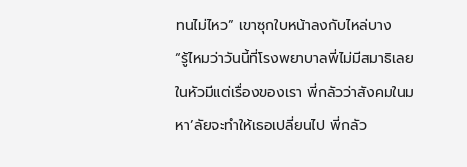ทนไม่ไหว” เขาซุกใบหน้าลงกับไหล่บาง
“รู้ไหมว่าวันนี้ที่โรงพยาบาลพี่ไม่มีสมาธิเลย ในหัวมีแต่เรื่องของเรา พี่กลัวว่าสังคมในมหา’ลัยจะทำให้เธอเปลี่ยนไป พี่กลัว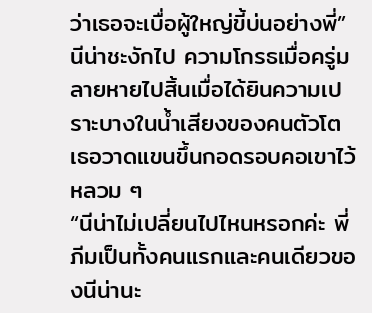ว่าเธอจะเบื่อผู้ใหญ่ขี้บ่นอย่างพี่”
นีน่าชะงักไป ความโกรธเมื่อครู่มลายหายไปสิ้นเมื่อได้ยินความเปราะบางในน้ำเสียงของคนตัวโต เธอวาดแขนขึ้นกอดรอบคอเขาไว้หลวม ๆ
“นีน่าไม่เปลี่ยนไปไหนหรอกค่ะ พี่ภีมเป็นทั้งคนแรกและคนเดียวของนีน่านะ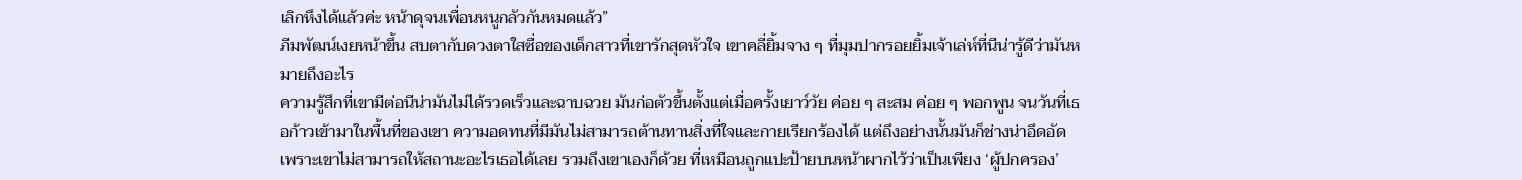เลิกหึงได้แล้วค่ะ หน้าดุจนเพื่อนหนูกลัวกันหมดแล้ว”
ภีมพัฒน์เงยหน้าขึ้น สบตากับดวงตาใสซื่อของเด็กสาวที่เขารักสุดหัวใจ เขาคลี่ยิ้มจาง ๆ ที่มุมปากรอยยิ้มเจ้าเล่ห์ที่นีน่ารู้ดีว่ามันหมายถึงอะไร
ความรู้สึกที่เขามีต่อนีน่ามันไม่ได้รวดเร็วและฉาบฉวย มันก่อตัวขึ้นตั้งแต่เมื่อครั้งเยาว์วัย ค่อย ๆ สะสม ค่อย ๆ พอกพูน จนวันที่เธอก้าวเข้ามาในพื้นที่ของเขา ความอดทนที่มีมันไม่สามารถต้านทานสิ่งที่ใจและกายเรียกร้องได้ แต่ถึงอย่างนั้นมันก็ช่างน่าอึดอัด เพราะเขาไม่สามารถให้สถานะอะไรเธอได้เลย รวมถึงเขาเองก็ด้วย ที่เหมือนถูกแปะป้ายบนหน้าผากไว้ว่าเป็นเพียง ‘ผู้ปกครอง’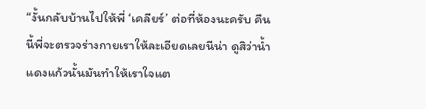“งั้นกลับบ้านไปให้พี่ ‘เคลียร์’ ต่อที่ห้องนะครับ คืนนี้พี่จะตรวจร่างกายเราให้ละเอียดเลยนีน่า ดูสิว่าน้ำแดงแก้วนั้นมันทำให้เราใจแต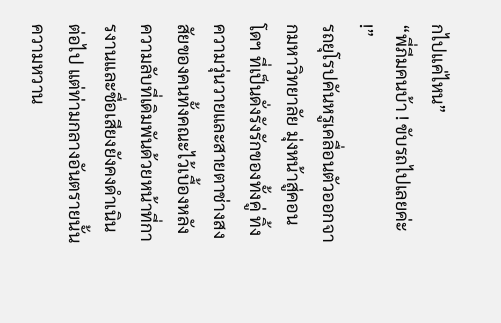กไปแค่ไหน”
“พี่ภีมคนบ้า ! ขับรถไปเลยค่ะ !”
รถยุโรปคันหรูเคลื่อนตัวออกจากมหาวิทยาลัย มุ่งหน้าสู่คอนโดฯ ที่เป็นดั่งรังรักของทั้งคู่ ทิ้งความวุ่นวายและสายตาช่างสงสัยของคนทั้งคณะไว้เบื้องหลัง ความลับที่เดิมพันด้วยหน้าที่การงานและชื่อเสียงยังคงดำเนินต่อไป แต่ท่ามกลางอันตรายนั้น ความหวาน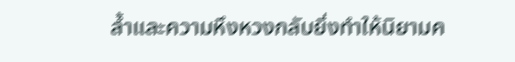ล้ำและความหึงหวงกลับยิ่งทำให้นิยามค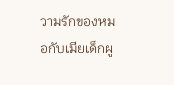วามรักของหมอกับเมียเด็กผู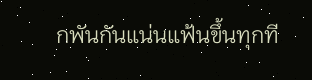กพันกันแน่นแฟ้นขึ้นทุกที